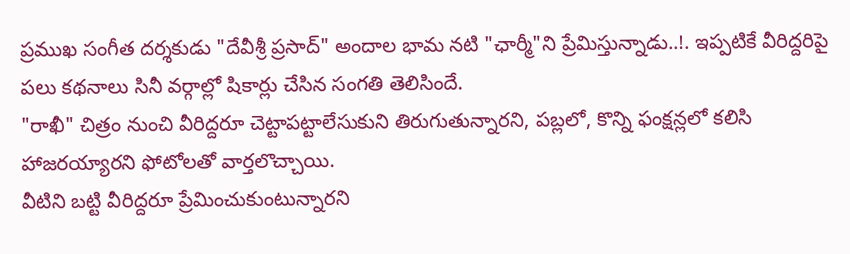ప్రముఖ సంగీత దర్శకుడు "దేవీశ్రీ ప్రసాద్" అందాల భామ నటి "ఛార్మీ"ని ప్రేమిస్తున్నాడు..!. ఇప్పటికే వీరిద్దరిపై పలు కథనాలు సినీ వర్గాల్లో షికార్లు చేసిన సంగతి తెలిసిందే.
"రాఖీ" చిత్రం నుంచి వీరిద్దరూ చెట్టాపట్టాలేసుకుని తిరుగుతున్నారని, పబ్లలో, కొన్ని ఫంక్షన్లలో కలిసి హాజరయ్యారని ఫోటోలతో వార్తలొచ్చాయి.
వీటిని బట్టి వీరిద్దరూ ప్రేమించుకుంటున్నారని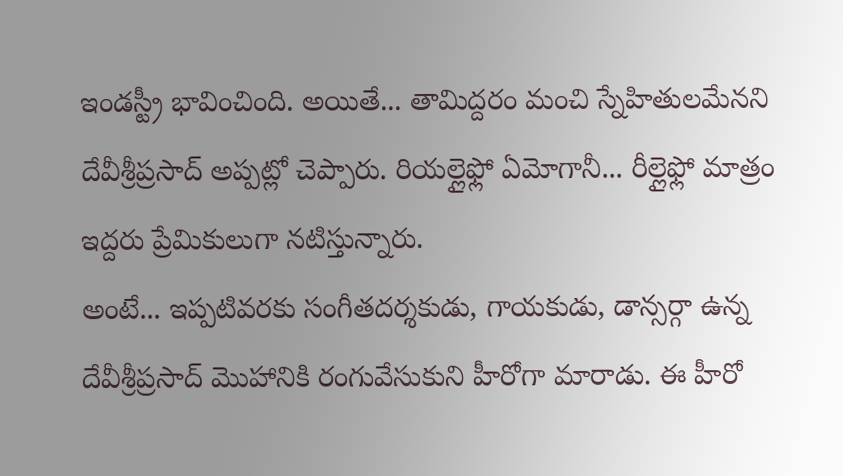ఇండస్ట్రీ భావించింది. అయితే... తామిద్దరం మంచి స్నేహితులమేనని దేవీశ్రీప్రసాద్ అప్పట్లో చెప్పారు. రియల్లైఫ్లో ఏమోగానీ... రీల్లైఫ్లో మాత్రం ఇద్దరు ప్రేమికులుగా నటిస్తున్నారు.
అంటే... ఇప్పటివరకు సంగీతదర్శకుడు, గాయకుడు, డాన్సర్గా ఉన్న దేవీశ్రీప్రసాద్ మొహానికి రంగువేసుకుని హీరోగా మారాడు. ఈ హీరో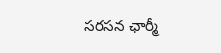సరసన ఛార్మీ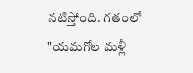నటిస్తోంది. గతంలో "యమగోల మళ్లీ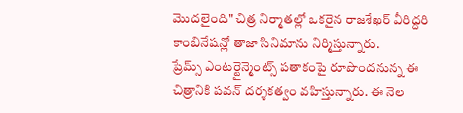మొదలైంది" చిత్ర నిర్మాతల్లో ఒకరైన రాజశేఖర్ వీరిద్దరి కాంబినేషన్లో తాజా సినిమాను నిర్మిస్తున్నారు.
ప్రేమ్స్ ఎంటర్టైన్మెంట్స్ పతాకంపై రూపొందనున్న ఈ చిత్రానికి పవన్ దర్శకత్వం వహిస్తున్నారు. ఈ నెల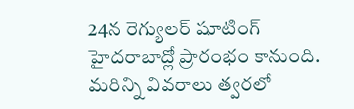24న రెగ్యులర్ షూటింగ్ హైదరాబాద్లో ప్రారంభం కానుంది. మరిన్ని వివరాలు త్వరలో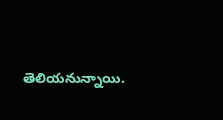తెలియనున్నాయి.